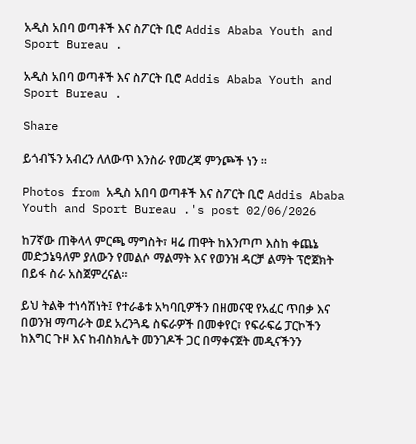አዲስ አበባ ወጣቶች እና ስፖርት ቢሮ Addis Ababa Youth and Sport Bureau .

አዲስ አበባ ወጣቶች እና ስፖርት ቢሮ Addis Ababa Youth and Sport Bureau .

Share

ይጎብኙን አብረን ለለውጥ እንስራ የመረጃ ምንጮች ነን ።

Photos from አዲስ አበባ ወጣቶች እና ስፖርት ቢሮ Addis Ababa Youth and Sport Bureau .'s post 02/06/2026

ከ7ኛው ጠቅላላ ምርጫ ማግስት፣ ዛሬ ጠዋት ከእንጦጦ እስከ ቀጨኔ መድኃኔዓለም ያለውን የመልሶ ማልማት እና የወንዝ ዳርቻ ልማት ፕሮጀክት በይፋ ስራ አስጀምረናል።

ይህ ትልቅ ተነሳሽነት፤ የተራቆቱ አካባቢዎችን በዘመናዊ የአፈር ጥበቃ እና በወንዝ ማጣራት ወደ አረንጓዴ ስፍራዎች በመቀየር፣ የፍራፍሬ ፓርኮችን ከእግር ጉዞ እና ከብስክሌት መንገዶች ጋር በማቀናጀት መዲናችንን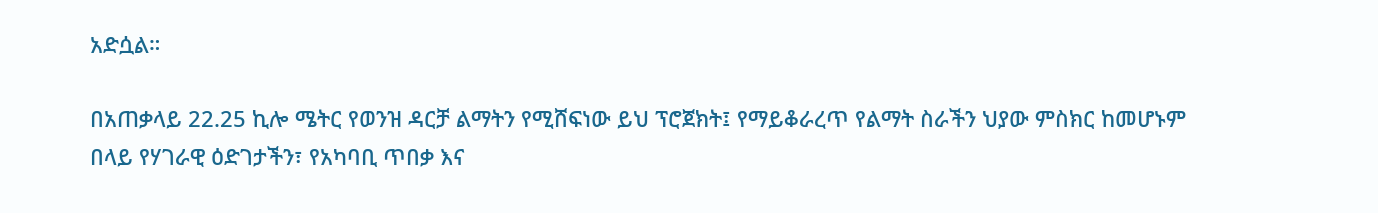አድሷል።

በአጠቃላይ 22.25 ኪሎ ሜትር የወንዝ ዳርቻ ልማትን የሚሸፍነው ይህ ፕሮጀክት፤ የማይቆራረጥ የልማት ስራችን ህያው ምስክር ከመሆኑም በላይ የሃገራዊ ዕድገታችን፣ የአካባቢ ጥበቃ እና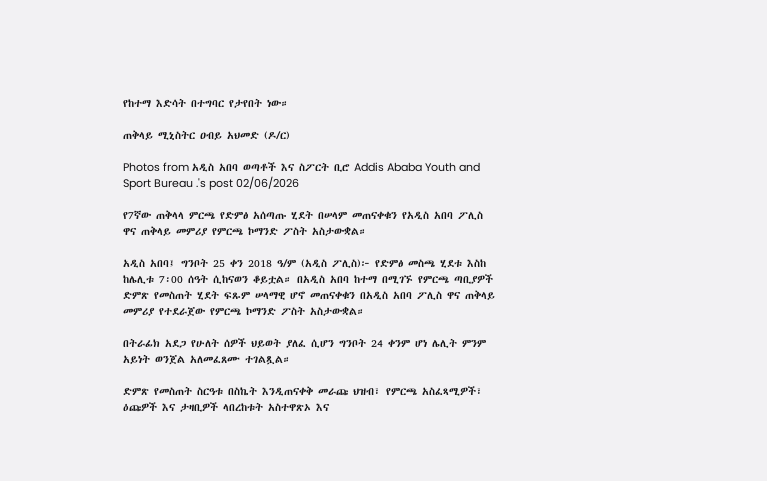የከተማ እድሳት በተግባር የታየበት ነው።

ጠቅላይ ሚኒስትር ዐብይ አህመድ (ዶ/ር)

Photos from አዲስ አበባ ወጣቶች እና ስፖርት ቢሮ Addis Ababa Youth and Sport Bureau .'s post 02/06/2026

የ7ኛው ጠቅላላ ምርጫ የድምፅ አሰጣጡ ሂደት በሠላም መጠናቀቁን የአዲስ አበባ ፖሊስ ዋና ጠቅላይ መምሪያ የምርጫ ኮማንድ ፖስት አስታውቋል።

አዲስ አበባ፤ ግንቦት 25 ቀን 2018 ዓ/ም (አዲስ ፖሊስ)፦ የድምፅ መስጫ ሂደቱ እስከ ከሌሊቱ 7፡00 ሰዓት ሲከናወን ቆይቷል። በአዲስ አበባ ከተማ በሚገኙ የምርጫ ጣቢያዎች ድምጽ የመስጠት ሂደት ፍጹም ሠላማዊ ሆኖ መጠናቀቁን በአዲስ አበባ ፖሊስ ዋና ጠቅላይ መምሪያ የተደራጀው የምርጫ ኮማንድ ፖስት አስታውቋል።

በትራፊክ አደጋ የሁለት ሰዎች ህይወት ያለፈ ሲሆን ግንቦት 24 ቀንም ሆነ ሌሊት ምንም አይነት ወንጀል አለመፈጸሙ ተገልጿል።

ድምጽ የመስጠት ስርዓቱ በስኬት እንዲጠናቀቅ መራጩ ህዝብ፣ የምርጫ አስፈጻሚዎች፣ ዕጩዎች እና ታዛቢዎች ላበረከቱት አስተዋጽኦ እና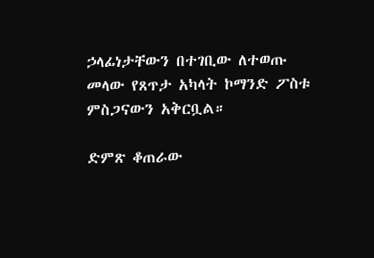ኃላፊነታቸውን በተገቢው ለተወጡ መላው የጸጥታ አካላት ኮማንድ ፖስቱ ምስጋናውን አቅርቧል።

ድምጽ ቆጠራው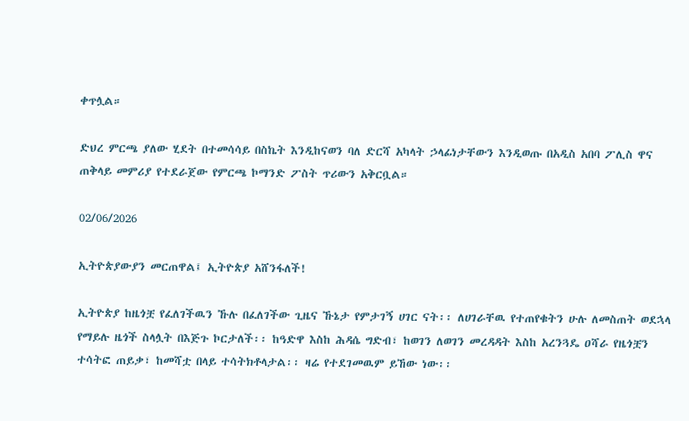ቀጥሏል።

ድህረ ምርጫ ያለው ሂደት በተመሳሳይ በስኬት እንዲከናወን ባለ ድርሻ አካላት ኃላፊነታቸውን እንዲወጡ በአዲስ አበባ ፖሊስ ዋና ጠቅላይ መምሪያ የተደራጀው የምርጫ ኮማንድ ፖስት ጥሪውን አቅርቧል።

02/06/2026

ኢትዮጵያውያን መርጠዋል፤ ኢትዮጵያ አሸንፋለች!

ኢትዮጵያ ከዜጎቿ የፈለገችዉን ኹሉ በፈለገችው ጊዜና ኹኔታ የምታገኝ ሀገር ናት፡፡ ለሀገራቸዉ የተጠየቁትን ሁሉ ለመስጠት ወደኋላ የማይሉ ዜጎች ስላሏት በእጅጉ ኮርታለች፡፡ ከዓድዋ እስከ ሕዳሴ ግድብ፣ ከወገን ለወገን መረዳዳት እስከ አረንጓዴ ዐሻራ የዜጎቿን ተሳትፎ ጠይቃ፣ ከመሻቷ በላይ ተሳትክቶላታል፡፡ ዛሬ የተደገመዉም ይኸው ነው፡፡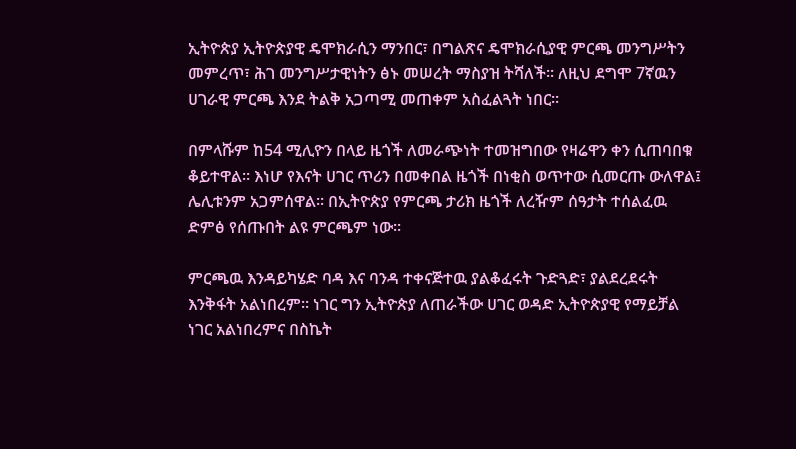ኢትዮጵያ ኢትዮጵያዊ ዴሞክራሲን ማንበር፣ በግልጽና ዴሞክራሲያዊ ምርጫ መንግሥትን መምረጥ፣ ሕገ መንግሥታዊነትን ፅኑ መሠረት ማስያዝ ትሻለች፡፡ ለዚህ ደግሞ 7ኛዉን ሀገራዊ ምርጫ እንደ ትልቅ አጋጣሚ መጠቀም አስፈልጓት ነበር፡፡

በምላሹም ከ54 ሚሊዮን በላይ ዜጎች ለመራጭነት ተመዝግበው የዛሬዋን ቀን ሲጠባበቁ ቆይተዋል፡፡ እነሆ የእናት ሀገር ጥሪን በመቀበል ዜጎች በነቂስ ወጥተው ሲመርጡ ውለዋል፤ ሌሊቱንም አጋምሰዋል፡፡ በኢትዮጵያ የምርጫ ታሪክ ዜጎች ለረዥም ሰዓታት ተሰልፈዉ ድምፅ የሰጡበት ልዩ ምርጫም ነው፡፡

ምርጫዉ እንዳይካሄድ ባዳ እና ባንዳ ተቀናጅተዉ ያልቆፈሩት ጉድጓድ፣ ያልደረደሩት እንቅፋት አልነበረም፡፡ ነገር ግን ኢትዮጵያ ለጠራችው ሀገር ወዳድ ኢትዮጵያዊ የማይቻል ነገር አልነበረምና በስኬት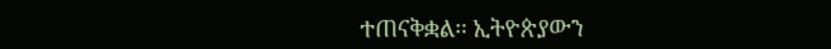ተጠናቅቋል፡፡ ኢትዮጵያውን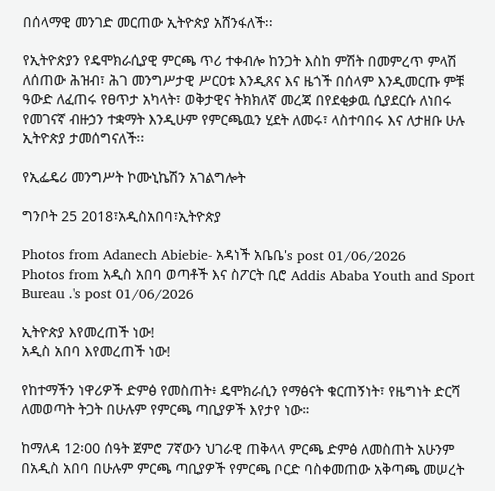በሰላማዊ መንገድ መርጠው ኢትዮጵያ አሸንፋለች፡፡

የኢትዮጵያን የዴሞክራሲያዊ ምርጫ ጥሪ ተቀብሎ ከንጋት እስከ ምሽት በመምረጥ ምላሽ ለሰጠው ሕዝብ፣ ሕገ መንግሥታዊ ሥርዐቱ እንዲጸና እና ዜጎች በሰላም እንዲመርጡ ምቹ ዓውድ ለፈጠሩ የፀጥታ አካላት፣ ወቅታዊና ትክክለኛ መረጃ በየደቂቃዉ ሲያደርሱ ለነበሩ የመገናኛ ብዙኃን ተቋማት እንዲሁም የምርጫዉን ሂደት ለመሩ፣ ላስተባበሩ እና ለታዘቡ ሁሉ ኢትዮጵያ ታመሰግናለች፡፡

የኢፌዴሪ መንግሥት ኮሙኒኬሽን አገልግሎት

ግንቦት 25 2018፣አዲስአበባ፣ኢትዮጵያ

Photos from Adanech Abiebie- አዳነች አቤቤ's post 01/06/2026
Photos from አዲስ አበባ ወጣቶች እና ስፖርት ቢሮ Addis Ababa Youth and Sport Bureau .'s post 01/06/2026

ኢትዮጵያ እየመረጠች ነው!
አዲስ አበባ እየመረጠች ነው!

የከተማችን ነዋሪዎች ድምፅ የመስጠት፥ ዴሞክራሲን የማፅናት ቁርጠኝነት፣ የዜግነት ድርሻ ለመወጣት ትጋት በሁሉም የምርጫ ጣቢያዎች እየታየ ነው።

ከማለዳ 12፡00 ሰዓት ጀምሮ 7ኛውን ህገራዊ ጠቅላላ ምርጫ ድምፅ ለመስጠት አሁንም በአዲስ አበባ በሁሉም ምርጫ ጣቢያዎች የምርጫ ቦርድ ባስቀመጠው አቅጣጫ መሠረት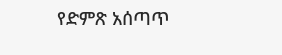የድምጽ አሰጣጥ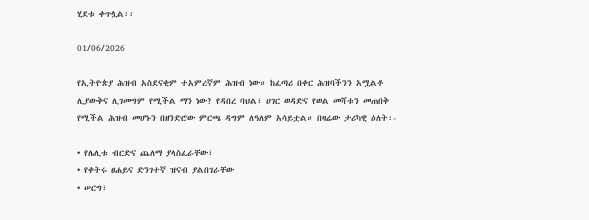ሂደቱ ቀጥሏል፡፡

01/06/2026

የኢትዮጵያ ሕዝብ አስደናቂም ተአምረኛም ሕዝብ ነው። ከፈጣሪ በቀር ሕዝባችንን አሟልቶ ሊያውቅና ሊገመግም የሚችል ማን ነው? የዳበረ ባህል፣ ሀገር ወዳድና የወል መሻቱን መጠበቅ የሚችል ሕዝብ መሆኑን በዘንድሮው ምርጫ ዳግም ለዓለም አሳይቷል። በዛሬው ታሪካዊ ዕለት፡-

• የሌሊቱ ብርድና ጨለማ ያላስፈራቸው፣
• የቀትሩ ፀሐይና ድንገተኛ ዝናብ ያልበገራቸው
• ሠርግ፣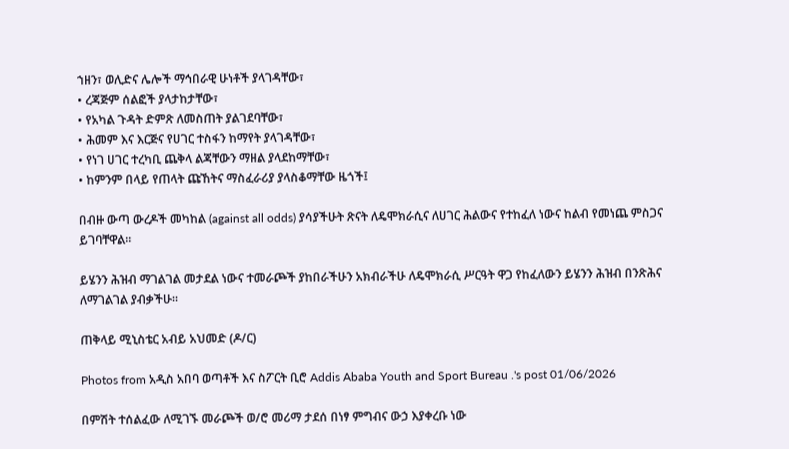ኀዘን፣ ወሊድና ሌሎች ማኅበራዊ ሁነቶች ያላገዳቸው፣
• ረጃጅም ሰልፎች ያላታከታቸው፣
• የአካል ጉዳት ድምጽ ለመስጠት ያልገደባቸው፣
• ሕመም እና እርጅና የሀገር ተስፋን ከማየት ያላገዳቸው፣
• የነገ ሀገር ተረካቢ ጨቅላ ልጃቸውን ማዘል ያላደከማቸው፣
• ከምንም በላይ የጠላት ጩኸትና ማስፈራሪያ ያላስቆማቸው ዜጎች፤

በብዙ ውጣ ውረዶች መካከል (against all odds) ያሳያችሁት ጽናት ለዴሞክራሲና ለሀገር ሕልውና የተከፈለ ነውና ከልብ የመነጨ ምስጋና ይገባቸዋል፡፡

ይሄንን ሕዝብ ማገልገል መታደል ነውና ተመራጮች ያከበራችሁን አክብራችሁ ለዴሞክራሲ ሥርዓት ዋጋ የከፈለውን ይሄንን ሕዝብ በንጽሕና ለማገልገል ያብቃችሁ።

ጠቅላይ ሚኒስቴር አብይ አህመድ (ዶ/ር)

Photos from አዲስ አበባ ወጣቶች እና ስፖርት ቢሮ Addis Ababa Youth and Sport Bureau .'s post 01/06/2026

በምሽት ተሰልፈው ለሚገኙ መራጮች ወ/ሮ መሪማ ታደሰ በነፃ ምግብና ውኃ እያቀረቡ ነው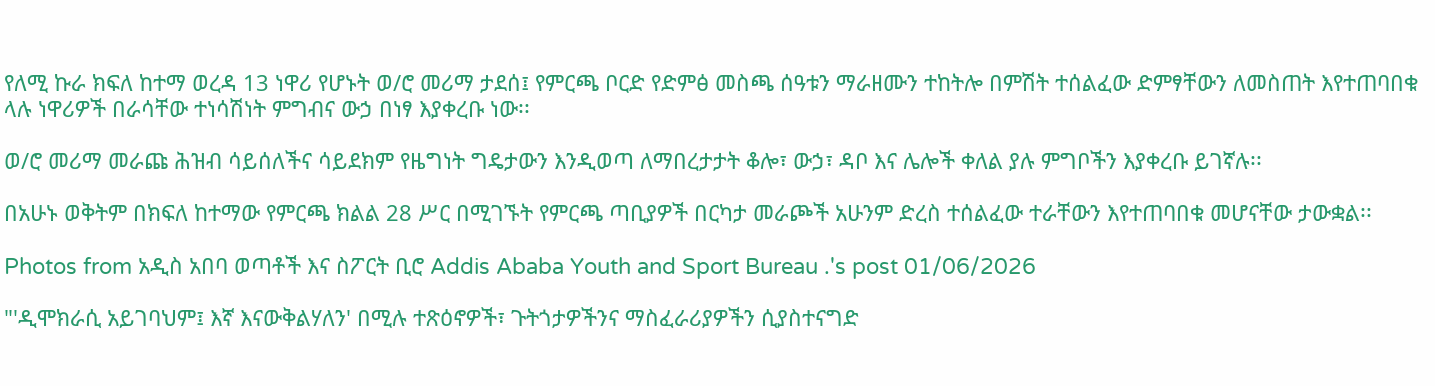የለሚ ኩራ ክፍለ ከተማ ወረዳ 13 ነዋሪ የሆኑት ወ/ሮ መሪማ ታደሰ፤ የምርጫ ቦርድ የድምፅ መስጫ ሰዓቱን ማራዘሙን ተከትሎ በምሽት ተሰልፈው ድምፃቸውን ለመስጠት እየተጠባበቁ ላሉ ነዋሪዎች በራሳቸው ተነሳሽነት ምግብና ውኃ በነፃ እያቀረቡ ነው፡፡

ወ/ሮ መሪማ መራጩ ሕዝብ ሳይሰለችና ሳይደክም የዜግነት ግዴታውን እንዲወጣ ለማበረታታት ቆሎ፣ ውኃ፣ ዳቦ እና ሌሎች ቀለል ያሉ ምግቦችን እያቀረቡ ይገኛሉ፡፡

በአሁኑ ወቅትም በክፍለ ከተማው የምርጫ ክልል 28 ሥር በሚገኙት የምርጫ ጣቢያዎች በርካታ መራጮች አሁንም ድረስ ተሰልፈው ተራቸውን እየተጠባበቁ መሆናቸው ታውቋል፡፡

Photos from አዲስ አበባ ወጣቶች እና ስፖርት ቢሮ Addis Ababa Youth and Sport Bureau .'s post 01/06/2026

"'ዲሞክራሲ አይገባህም፤ እኛ እናውቅልሃለን' በሚሉ ተጽዕኖዎች፣ ጉትጎታዎችንና ማስፈራሪያዎችን ሲያስተናግድ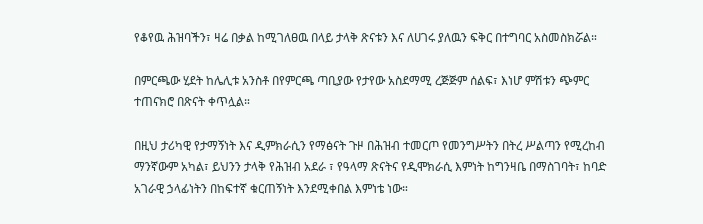የቆየዉ ሕዝባችን፣ ዛሬ በቃል ከሚገለፀዉ በላይ ታላቅ ጽናቱን እና ለሀገሩ ያለዉን ፍቅር በተግባር አስመስክሯል።

በምርጫው ሂደት ከሌሊቱ አንስቶ በየምርጫ ጣቢያው የታየው አስደማሚ ረጅጅም ሰልፍ፣ እነሆ ምሽቱን ጭምር ተጠናክሮ በጽናት ቀጥሏል።

በዚህ ታሪካዊ የታማኝነት እና ዲምክራሲን የማፅናት ጉዞ በሕዝብ ተመርጦ የመንግሥትን በትረ ሥልጣን የሚረከብ ማንኛውም አካል፣ ይህንን ታላቅ የሕዝብ አደራ ፣ የዓላማ ጽናትና የዲሞክራሲ እምነት ከግንዛቤ በማስገባት፣ ከባድ አገራዊ ኃላፊነትን በከፍተኛ ቁርጠኝነት እንደሚቀበል እምነቴ ነው።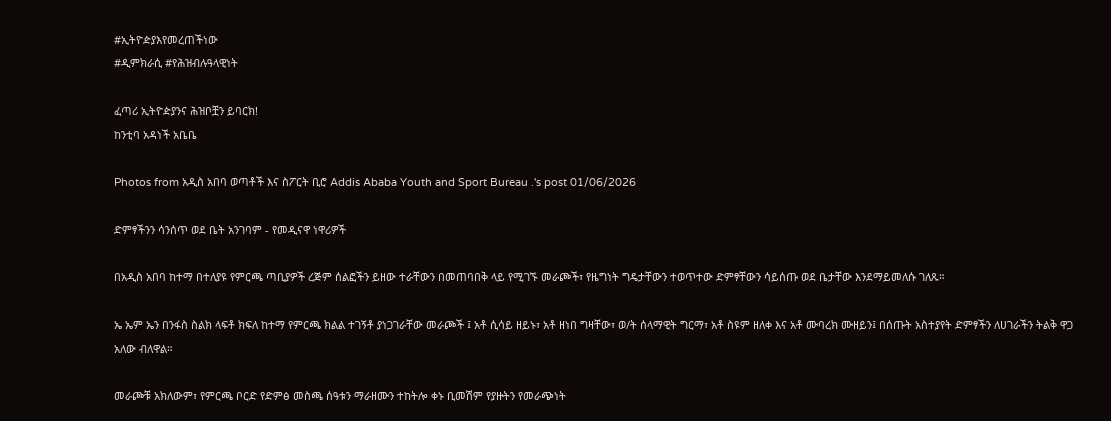#ኢትዮዽያእየመረጠችነው
#ዲምክራሲ #የሕዝብሉዓላዊነት

ፈጣሪ ኢትዮዽያንና ሕዝቦቿን ይባርክ!
ከንቲባ አዳነች አቤቤ

Photos from አዲስ አበባ ወጣቶች እና ስፖርት ቢሮ Addis Ababa Youth and Sport Bureau .'s post 01/06/2026

ድምፃችንን ሳንሰጥ ወደ ቤት አንገባም - የመዲናዋ ነዋሪዎች

በአዲስ አበባ ከተማ በተለያዩ የምርጫ ጣቢያዎች ረጅም ሰልፎችን ይዘው ተራቸውን በመጠባበቅ ላይ የሚገኙ መራጮች፣ የዜግነት ግዴታቸውን ተወጥተው ድምፃቸውን ሳይሰጡ ወደ ቤታቸው እንደማይመለሱ ገለጹ።

ኤ ኤም ኤን በንፋስ ስልክ ላፍቶ ክፍለ ከተማ የምርጫ ክልል ተገኝቶ ያነጋገራቸው መራጮች ፤ አቶ ሲሳይ ዘይኑ፣ አቶ ዘነበ ግዛቸው፣ ወ/ት ሰላማዊት ግርማ፣ አቶ ስዩም ዘለቀ እና አቶ ሙባረክ ሙዘይን፤ በሰጡት አስተያየት ድምፃችን ለሀገራችን ትልቅ ዋጋ አለው ብለዋል።

መራጮቹ አክለውም፣ የምርጫ ቦርድ የድምፅ መስጫ ሰዓቱን ማራዘሙን ተከትሎ ቀኑ ቢመሽም የያዙትን የመራጭነት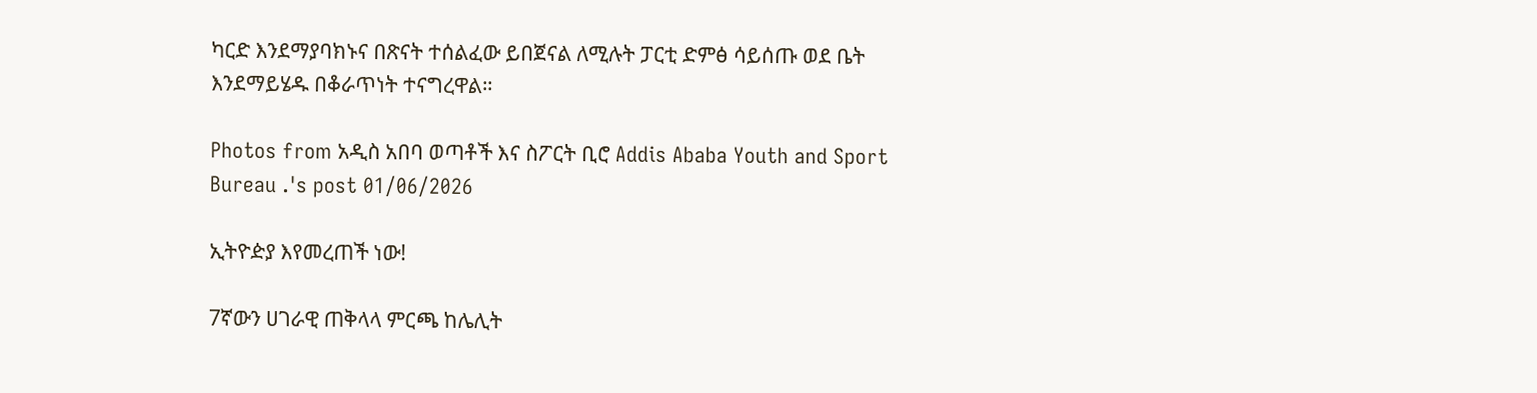ካርድ እንደማያባክኑና በጽናት ተሰልፈው ይበጀናል ለሚሉት ፓርቲ ድምፅ ሳይሰጡ ወደ ቤት እንደማይሄዱ በቆራጥነት ተናግረዋል።

Photos from አዲስ አበባ ወጣቶች እና ስፖርት ቢሮ Addis Ababa Youth and Sport Bureau .'s post 01/06/2026

ኢትዮዽያ እየመረጠች ነው!

7ኛውን ሀገራዊ ጠቅላላ ምርጫ ከሌሊት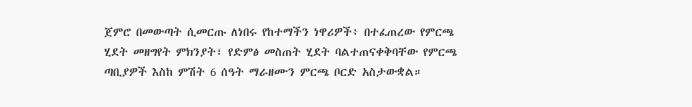ጀምሮ በመውጣት ሲመርጡ ለነበሩ የከተማችን ነዋሪዎች፥ በተፈጠረው የምርጫ ሂደት መዘግየት ምክንያት፣ የድምፅ መስጠት ሂደት ባልተጠናቀቅባቸው የምርጫ ጣቢያዎች እስከ ምሽት 6 ሰዓት ማራዘሙን ምርጫ ቦርድ አስታውቋል።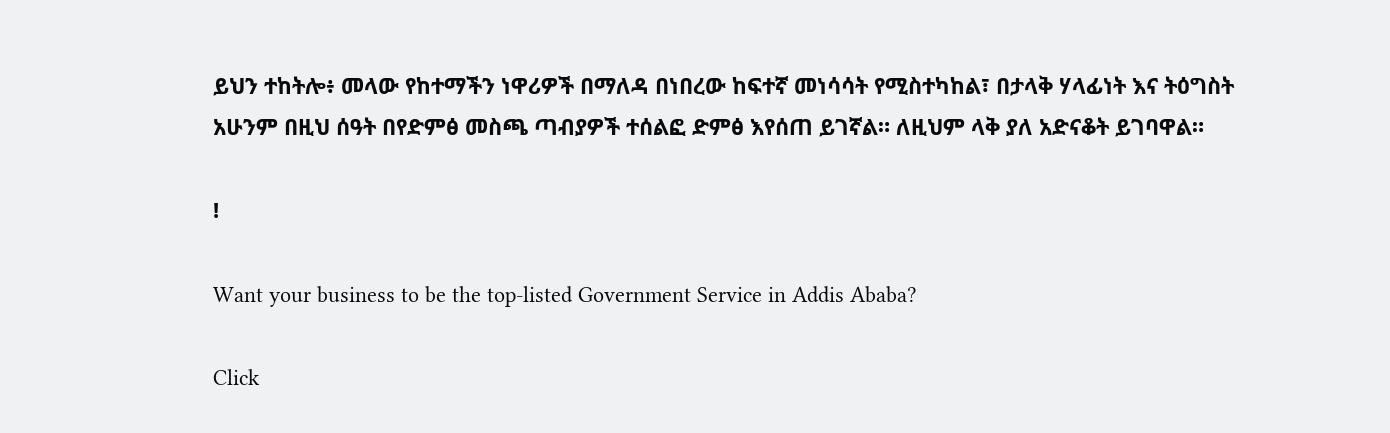ይህን ተከትሎ፥ መላው የከተማችን ነዋሪዎች በማለዳ በነበረው ከፍተኛ መነሳሳት የሚስተካከል፣ በታላቅ ሃላፊነት እና ትዕግስት አሁንም በዚህ ሰዓት በየድምፅ መስጫ ጣብያዎች ተሰልፎ ድምፅ እየሰጠ ይገኛል። ለዚህም ላቅ ያለ አድናቆት ይገባዋል።

!

Want your business to be the top-listed Government Service in Addis Ababa?

Click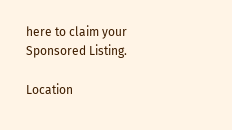here to claim your Sponsored Listing.

Location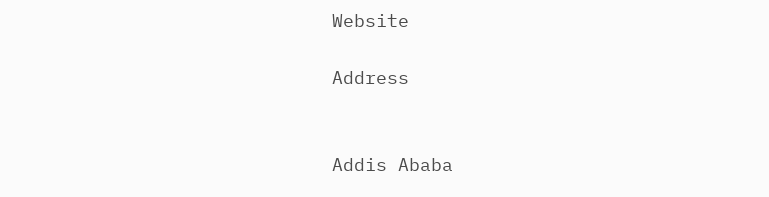Website

Address


Addis Ababa